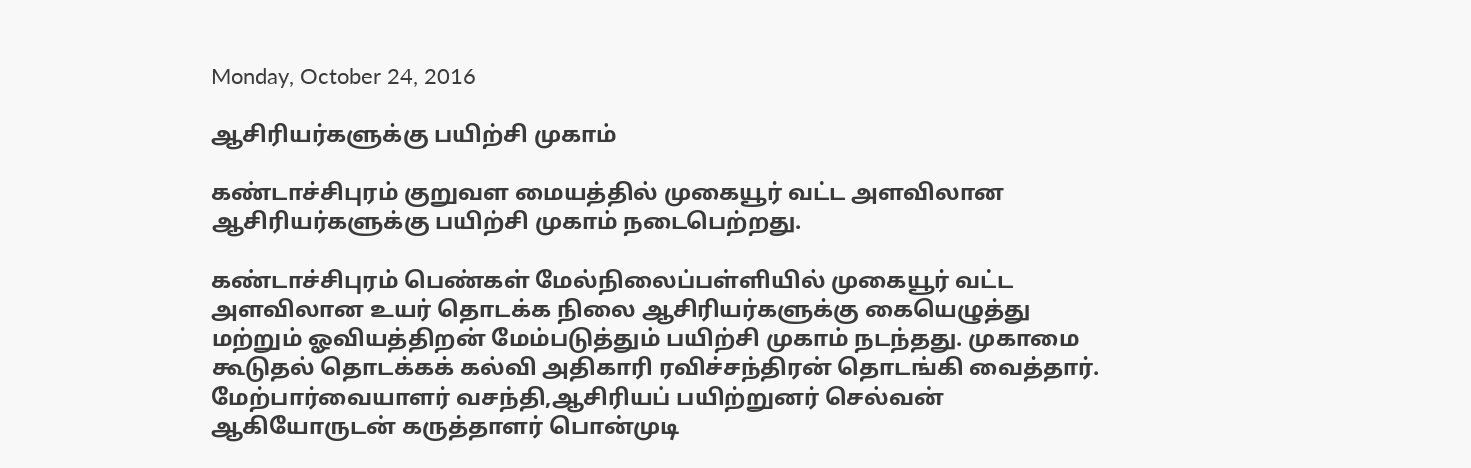Monday, October 24, 2016

ஆசிரியர்களுக்கு பயிற்சி முகாம்

கண்டாச்சிபுரம் குறுவள மையத்தில் முகையூர் வட்ட அளவிலான ஆசிரியர்களுக்கு பயிற்சி முகாம் நடைபெற்றது.

கண்டாச்சிபுரம் பெண்கள் மேல்நிலைப்பள்ளியில் முகையூர் வட்ட அளவிலான உயர் தொடக்க நிலை ஆசிரியர்களுக்கு கையெழுத்து மற்றும் ஓவியத்திறன் மேம்படுத்தும் பயிற்சி முகாம் நடந்தது. முகாமை கூடுதல் தொடக்கக் கல்வி அதிகாரி ரவிச்சந்திரன் தொடங்கி வைத்தார்.
மேற்பார்வையாளர் வசந்தி,ஆசிரியப் பயிற்றுனர் செல்வன் ஆகியோருடன் கருத்தாளர் பொன்முடி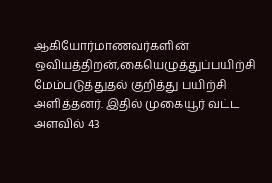ஆகியோர்மாணவர்களின் ஒவியத்திறன்,கையெழுத்துப்பயிற்சி மேம்படுத்துதல் குறித்து பயிற்சி அளித்தனர். இதில் முகையூர் வட்ட அளவில் 43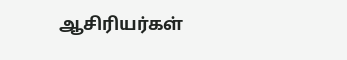ஆசிரியர்கள்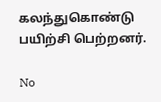கலந்துகொண்டு பயிற்சி பெற்றனர்.

No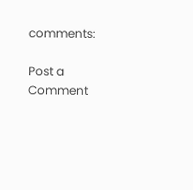comments:

Post a Comment